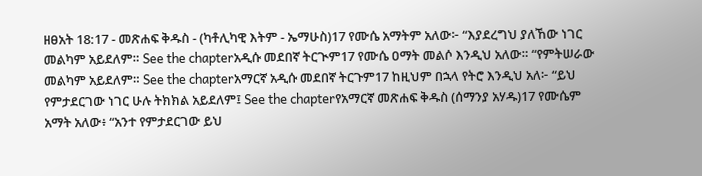ዘፀአት 18:17 - መጽሐፍ ቅዱስ - (ካቶሊካዊ እትም - ኤማሁስ)17 የሙሴ አማትም አለው፦ “እያደረግህ ያለኸው ነገር መልካም አይደለም። See the chapterአዲሱ መደበኛ ትርጒም17 የሙሴ ዐማት መልሶ እንዲህ አለው። “የምትሠራው መልካም አይደለም። See the chapterአማርኛ አዲሱ መደበኛ ትርጉም17 ከዚህም በኋላ የትሮ እንዲህ አለ፦ “ይህ የምታደርገው ነገር ሁሉ ትክክል አይደለም፤ See the chapterየአማርኛ መጽሐፍ ቅዱስ (ሰማንያ አሃዱ)17 የሙሴም አማት አለው፥ “አንተ የምታደርገው ይህ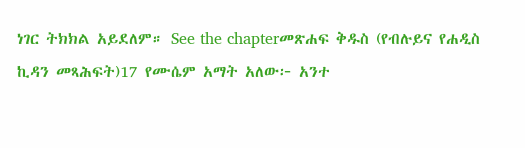ነገር ትክክል አይደለም። See the chapterመጽሐፍ ቅዱስ (የብሉይና የሐዲስ ኪዳን መጻሕፍት)17 የሙሴም አማት አለው፦ አንተ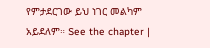የምታደርገው ይህ ነገር መልካም አይደለም። See the chapter |